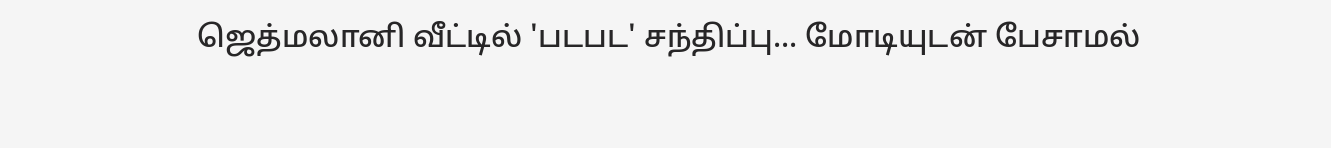ஜெத்மலானி வீட்டில் 'படபட' சந்திப்பு... மோடியுடன் பேசாமல்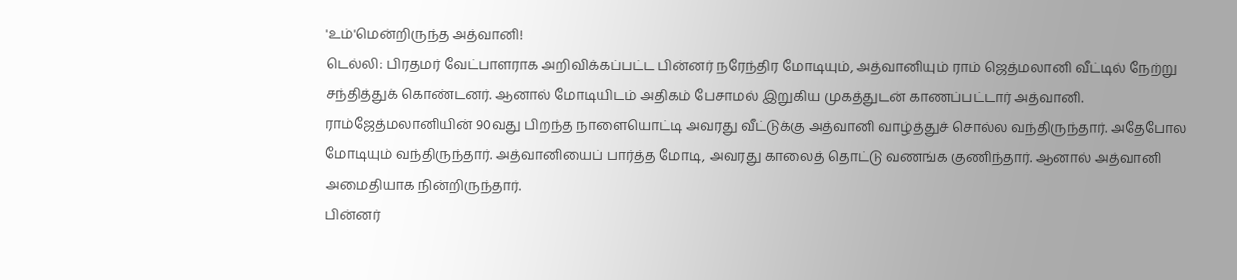'உம்'மென்றிருந்த அத்வானி!
டெல்லி: பிரதமர் வேட்பாளராக அறிவிக்கப்பட்ட பின்னர் நரேந்திர மோடியும், அத்வானியும் ராம் ஜெத்மலானி வீட்டில் நேற்று சந்தித்துக் கொண்டனர். ஆனால் மோடியிடம் அதிகம் பேசாமல் இறுகிய முகத்துடன் காணப்பட்டார் அத்வானி.
ராம்ஜேத்மலானியின் 90வது பிறந்த நாளையொட்டி அவரது வீட்டுக்கு அத்வானி வாழ்த்துச் சொல்ல வந்திருந்தார். அதேபோல மோடியும் வந்திருந்தார். அத்வானியைப் பார்த்த மோடி, அவரது காலைத் தொட்டு வணங்க குணிந்தார். ஆனால் அத்வானி அமைதியாக நின்றிருந்தார்.
பின்னர்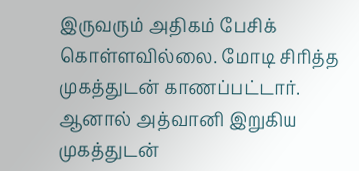இருவரும் அதிகம் பேசிக் கொள்ளவில்லை. மோடி சிரித்த முகத்துடன் காணப்பட்டார். ஆனால் அத்வானி இறுகிய முகத்துடன்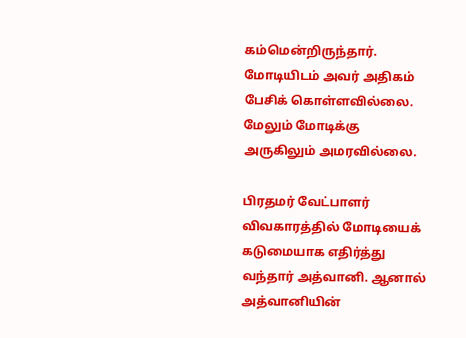கம்மென்றிருந்தார். மோடியிடம் அவர் அதிகம் பேசிக் கொள்ளவில்லை. மேலும் மோடிக்கு அருகிலும் அமரவில்லை.

பிரதமர் வேட்பாளர் விவகாரத்தில் மோடியைக் கடுமையாக எதிர்த்து வந்தார் அத்வானி. ஆனால் அத்வானியின்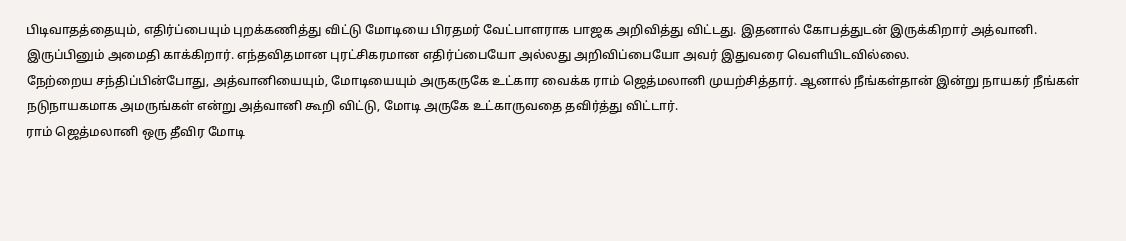பிடிவாதத்தையும், எதிர்ப்பையும் புறக்கணித்து விட்டு மோடியை பிரதமர் வேட்பாளராக பாஜக அறிவித்து விட்டது. இதனால் கோபத்துடன் இருக்கிறார் அத்வானி. இருப்பினும் அமைதி காக்கிறார். எந்தவிதமான புரட்சிகரமான எதிர்ப்பையோ அல்லது அறிவிப்பையோ அவர் இதுவரை வெளியிடவில்லை.
நேற்றைய சந்திப்பின்போது, அத்வானியையும், மோடியையும் அருகருகே உட்கார வைக்க ராம் ஜெத்மலானி முயற்சித்தார். ஆனால் நீங்கள்தான் இன்று நாயகர் நீங்கள் நடுநாயகமாக அமருங்கள் என்று அத்வானி கூறி விட்டு, மோடி அருகே உட்காருவதை தவிர்த்து விட்டார்.
ராம் ஜெத்மலானி ஒரு தீவிர மோடி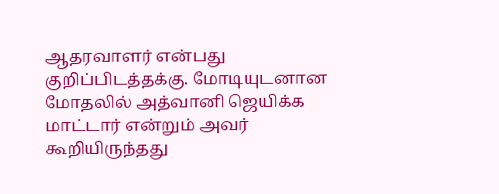ஆதரவாளர் என்பது குறிப்பிடத்தக்கு. மோடியுடனான மோதலில் அத்வானி ஜெயிக்க மாட்டார் என்றும் அவர் கூறியிருந்தது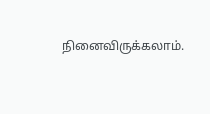நினைவிருக்கலாம்.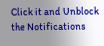Click it and Unblock the Notifications